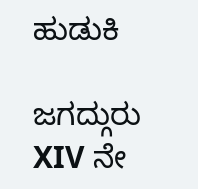ಹುಡುಕಿ

ಜಗದ್ಗುರು XIV ನೇ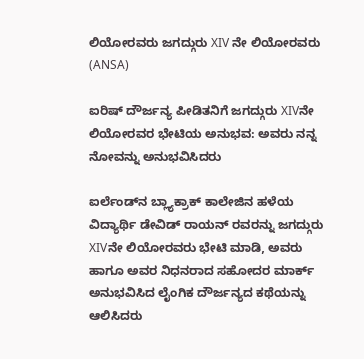ಲಿಯೋರವರು ಜಗದ್ಗುರು XIV ನೇ ಲಿಯೋರವರು   (ANSA)

ಐರಿಷ್ ದೌರ್ಜನ್ಯ ಪೀಡಿತನಿಗೆ ಜಗದ್ಗುರು XIVನೇ ಲಿಯೋರವರ ಭೇಟಿಯ ಅನುಭವ: ಅವರು ನನ್ನ ನೋವನ್ನು ಅನುಭವಿಸಿದರು

ಐರ್ಲೆಂಡ್‌ನ ಬ್ಲ್ಯಾಕ್ರಾಕ್ ಕಾಲೇಜಿನ ಹಳೆಯ ವಿದ್ಯಾರ್ಥಿ ಡೇವಿಡ್ ರಾಯನ್ ರವರನ್ನು ಜಗದ್ಗುರು XIVನೇ ಲಿಯೋರವರು ಭೇಟಿ ಮಾಡಿ, ಅವರು ಹಾಗೂ ಅವರ ನಿಧನರಾದ ಸಹೋದರ ಮಾರ್ಕ್ ಅನುಭವಿಸಿದ ಲೈಂಗಿಕ ದೌರ್ಜನ್ಯದ ಕಥೆಯನ್ನು ಆಲಿಸಿದರು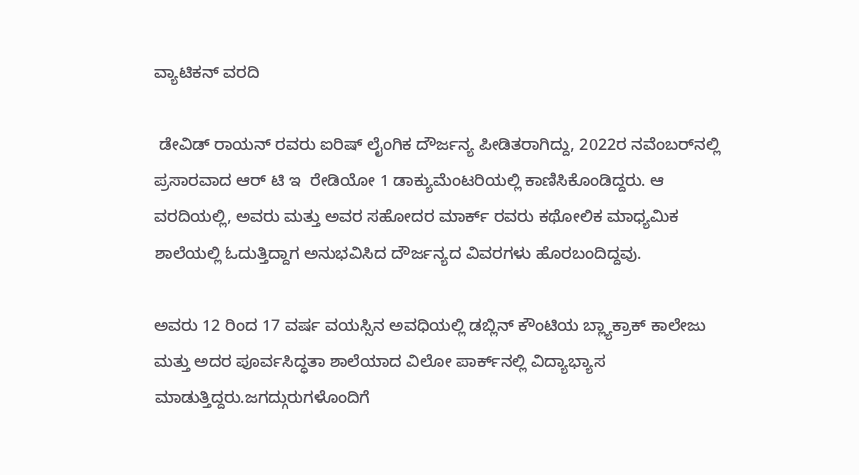ವ್ಯಾಟಿಕನ್ ವರದಿ

 ಡೇವಿಡ್ ರಾಯನ್ ರವರು ಐರಿಷ್ ಲೈಂಗಿಕ ದೌರ್ಜನ್ಯ ಪೀಡಿತರಾಗಿದ್ದು, 2022ರ ನವೆಂಬರ್‌ನಲ್ಲಿ ಪ್ರಸಾರವಾದ ಆರ್ ಟಿ ಇ  ರೇಡಿಯೋ 1 ಡಾಕ್ಯುಮೆಂಟರಿಯಲ್ಲಿ ಕಾಣಿಸಿಕೊಂಡಿದ್ದರು. ಆ ವರದಿಯಲ್ಲಿ, ಅವರು ಮತ್ತು ಅವರ ಸಹೋದರ ಮಾರ್ಕ್ ರವರು ಕಥೋಲಿಕ ಮಾಧ್ಯಮಿಕ ಶಾಲೆಯಲ್ಲಿ ಓದುತ್ತಿದ್ದಾಗ ಅನುಭವಿಸಿದ ದೌರ್ಜನ್ಯದ ವಿವರಗಳು ಹೊರಬಂದಿದ್ದವು.

ಅವರು 12 ರಿಂದ 17 ವರ್ಷ ವಯಸ್ಸಿನ ಅವಧಿಯಲ್ಲಿ ಡಬ್ಲಿನ್ ಕೌಂಟಿಯ ಬ್ಲ್ಯಾಕ್ರಾಕ್ ಕಾಲೇಜು ಮತ್ತು ಅದರ ಪೂರ್ವಸಿದ್ಧತಾ ಶಾಲೆಯಾದ ವಿಲೋ ಪಾರ್ಕ್‌ನಲ್ಲಿ ವಿದ್ಯಾಭ್ಯಾಸ ಮಾಡುತ್ತಿದ್ದರು.ಜಗದ್ಗುರುಗಳೊಂದಿಗೆ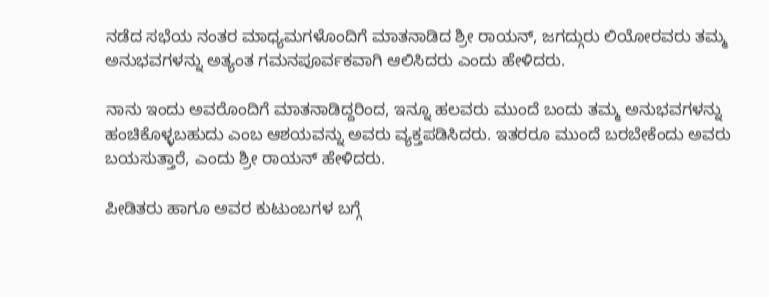ನಡೆದ ಸಭೆಯ ನಂತರ ಮಾಧ್ಯಮಗಳೊಂದಿಗೆ ಮಾತನಾಡಿದ ಶ್ರೀ ರಾಯನ್, ಜಗದ್ಗುರು ಲಿಯೋರವರು ತಮ್ಮ ಅನುಭವಗಳನ್ನು ಅತ್ಯಂತ ಗಮನಪೂರ್ವಕವಾಗಿ ಆಲಿಸಿದರು ಎಂದು ಹೇಳಿದರು.

ನಾನು ಇಂದು ಅವರೊಂದಿಗೆ ಮಾತನಾಡಿದ್ದರಿಂದ, ಇನ್ನೂ ಹಲವರು ಮುಂದೆ ಬಂದು ತಮ್ಮ ಅನುಭವಗಳನ್ನು ಹಂಚಿಕೊಳ್ಳಬಹುದು ಎಂಬ ಆಶಯವನ್ನು ಅವರು ವ್ಯಕ್ತಪಡಿಸಿದರು. ಇತರರೂ ಮುಂದೆ ಬರಬೇಕೆಂದು ಅವರು ಬಯಸುತ್ತಾರೆ, ಎಂದು ಶ್ರೀ ರಾಯನ್ ಹೇಳಿದರು.

ಪೀಡಿತರು ಹಾಗೂ ಅವರ ಕುಟುಂಬಗಳ ಬಗ್ಗೆ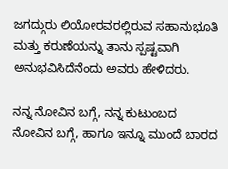ಜಗದ್ಗುರು ಲಿಯೋರವರಲ್ಲಿರುವ ಸಹಾನುಭೂತಿ ಮತ್ತು ಕರುಣೆಯನ್ನು ತಾನು ಸ್ಪಷ್ಟವಾಗಿ ಅನುಭವಿಸಿದೆನೆಂದು ಅವರು ಹೇಳಿದರು.

ನನ್ನ ನೋವಿನ ಬಗ್ಗೆ, ನನ್ನ ಕುಟುಂಬದ ನೋವಿನ ಬಗ್ಗೆ, ಹಾಗೂ ಇನ್ನೂ ಮುಂದೆ ಬಾರದ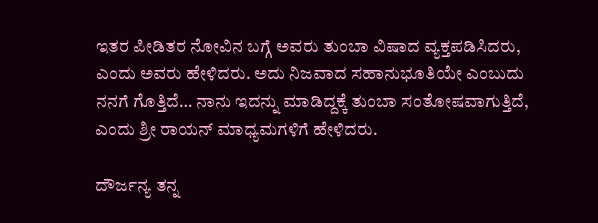ಇತರ ಪೀಡಿತರ ನೋವಿನ ಬಗ್ಗೆ ಅವರು ತುಂಬಾ ವಿಷಾದ ವ್ಯಕ್ತಪಡಿಸಿದರು, ಎಂದು ಅವರು ಹೇಳಿದರು. ಅದು ನಿಜವಾದ ಸಹಾನುಭೂತಿಯೇ ಎಂಬುದು ನನಗೆ ಗೊತ್ತಿದೆ… ನಾನು ಇದನ್ನು ಮಾಡಿದ್ದಕ್ಕೆ ತುಂಬಾ ಸಂತೋಷವಾಗುತ್ತಿದೆ, ಎಂದು ಶ್ರೀ ರಾಯನ್ ಮಾಧ್ಯಮಗಳಿಗೆ ಹೇಳಿದರು.

ದೌರ್ಜನ್ಯ ತನ್ನ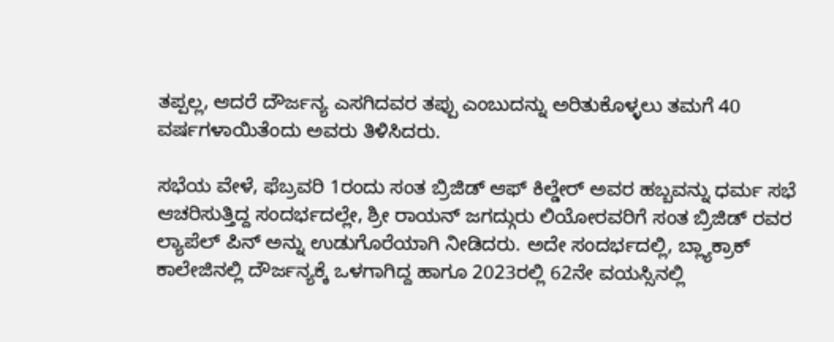ತಪ್ಪಲ್ಲ, ಆದರೆ ದೌರ್ಜನ್ಯ ಎಸಗಿದವರ ತಪ್ಪು ಎಂಬುದನ್ನು ಅರಿತುಕೊಳ್ಳಲು ತಮಗೆ 40 ವರ್ಷಗಳಾಯಿತೆಂದು ಅವರು ತಿಳಿಸಿದರು.

ಸಭೆಯ ವೇಳೆ, ಫೆಬ್ರವರಿ 1ರಂದು ಸಂತ ಬ್ರಿಜಿಡ್ ಆಫ್ ಕಿಲ್ಡೇರ್ ಅವರ ಹಬ್ಬವನ್ನು ಧರ್ಮ ಸಭೆ ಆಚರಿಸುತ್ತಿದ್ದ ಸಂದರ್ಭದಲ್ಲೇ, ಶ್ರೀ ರಾಯನ್ ಜಗದ್ಗುರು ಲಿಯೋರವರಿಗೆ ಸಂತ ಬ್ರಿಜಿಡ್ ರವರ ಲ್ಯಾಪೆಲ್ ಪಿನ್ ಅನ್ನು ಉಡುಗೊರೆಯಾಗಿ ನೀಡಿದರು. ಅದೇ ಸಂದರ್ಭದಲ್ಲಿ, ಬ್ಲ್ಯಾಕ್ರಾಕ್ ಕಾಲೇಜಿನಲ್ಲಿ ದೌರ್ಜನ್ಯಕ್ಕೆ ಒಳಗಾಗಿದ್ದ ಹಾಗೂ 2023ರಲ್ಲಿ 62ನೇ ವಯಸ್ಸಿನಲ್ಲಿ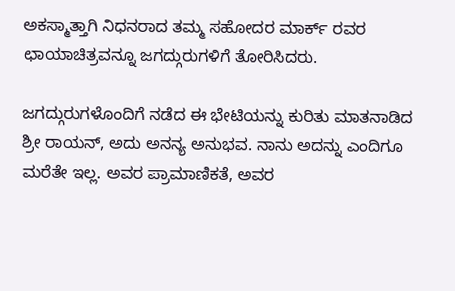ಅಕಸ್ಮಾತ್ತಾಗಿ ನಿಧನರಾದ ತಮ್ಮ ಸಹೋದರ ಮಾರ್ಕ್ ರವರ ಛಾಯಾಚಿತ್ರವನ್ನೂ ಜಗದ್ಗುರುಗಳಿಗೆ ತೋರಿಸಿದರು.

ಜಗದ್ಗುರುಗಳೊಂದಿಗೆ ನಡೆದ ಈ ಭೇಟಿಯನ್ನು ಕುರಿತು ಮಾತನಾಡಿದ ಶ್ರೀ ರಾಯನ್, ಅದು ಅನನ್ಯ ಅನುಭವ. ನಾನು ಅದನ್ನು ಎಂದಿಗೂ  ಮರೆತೇ ಇಲ್ಲ. ಅವರ ಪ್ರಾಮಾಣಿಕತೆ, ಅವರ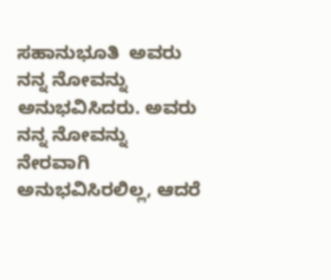ಸಹಾನುಭೂತಿ  ಅವರು ನನ್ನ ನೋವನ್ನು ಅನುಭವಿಸಿದರು. ಅವರು ನನ್ನ ನೋವನ್ನು ನೇರವಾಗಿ ಅನುಭವಿಸಿರಲಿಲ್ಲ, ಆದರೆ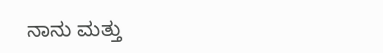ನಾನು ಮತ್ತು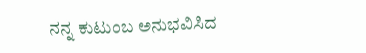ನನ್ನ ಕುಟುಂಬ ಅನುಭವಿಸಿದ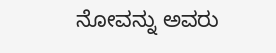ನೋವನ್ನು ಅವರು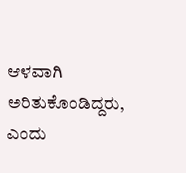ಆಳವಾಗಿ ಅರಿತುಕೊಂಡಿದ್ದರು, ಎಂದು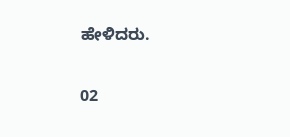ಹೇಳಿದರು.

02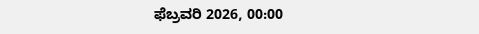ಫೆಬ್ರವರಿ 2026, 00:00